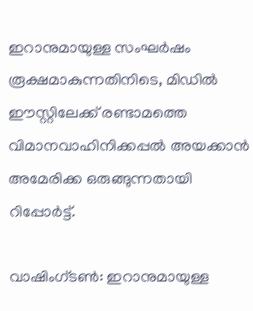ഇറാനുമായുള്ള സംഘർഷം രൂക്ഷമാകുന്നതിനിടെ, മിഡിൽ ഈസ്റ്റിലേക്ക് രണ്ടാമത്തെ വിമാനവാഹിനിക്കപ്പൽ അയക്കാൻ അമേരിക്ക ഒരുങ്ങുന്നതായി റിപ്പോർട്ട്.

വാഷിംഗ്ടൺ: ഇറാനുമായുള്ള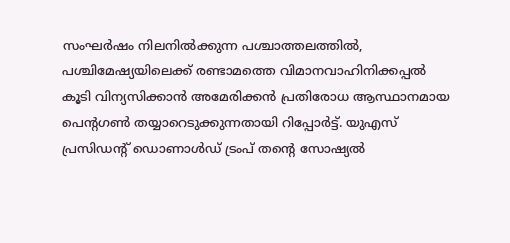സംഘർഷം നിലനിൽക്കുന്ന പശ്ചാത്തലത്തിൽ, പശ്ചിമേഷ്യയിലെക്ക് രണ്ടാമത്തെ വിമാനവാഹിനിക്കപ്പൽ കൂടി വിന്യസിക്കാൻ അമേരിക്കൻ പ്രതിരോധ ആസ്ഥാനമായ പെന്റഗൺ തയ്യാറെടുക്കുന്നതായി റിപ്പോർട്ട്. യുഎസ് പ്രസിഡന്റ് ഡൊണാൾഡ് ട്രംപ് തന്റെ സോഷ്യൽ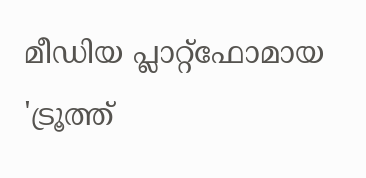മീഡിയ പ്ലാറ്റ്‌ഫോമായ 'ട്രൂത്ത്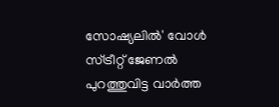സോഷ്യലിൽ' വോൾ സ്ട്രീറ്റ് ജേണൽ പുറത്തുവിട്ട വാർത്ത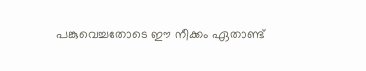പങ്കുവെച്ചതോടെ ഈ നീക്കം ഏതാണ്ട്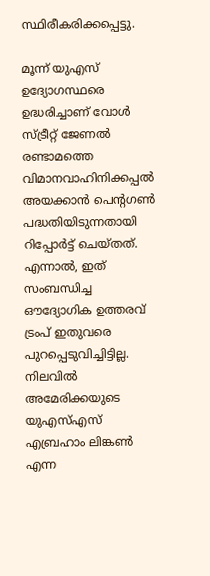സ്ഥിരീകരിക്കപ്പെട്ടു.

മൂന്ന് യുഎസ് ഉദ്യോഗസ്ഥരെ ഉദ്ധരിച്ചാണ് വോൾ സ്ട്രീറ്റ് ജേണൽ രണ്ടാമത്തെ വിമാനവാഹിനിക്കപ്പൽ അയക്കാൻ പെന്റഗൺ പദ്ധതിയിടുന്നതായി റിപ്പോർട്ട് ചെയ്തത്. എന്നാൽ, ഇത് സംബന്ധിച്ച ഔദ്യോഗിക ഉത്തരവ് ട്രംപ് ഇതുവരെ പുറപ്പെടുവിച്ചിട്ടില്ല. നിലവിൽ അമേരിക്കയുടെ യുഎസ്എസ് എബ്രഹാം ലിങ്കൺ എന്ന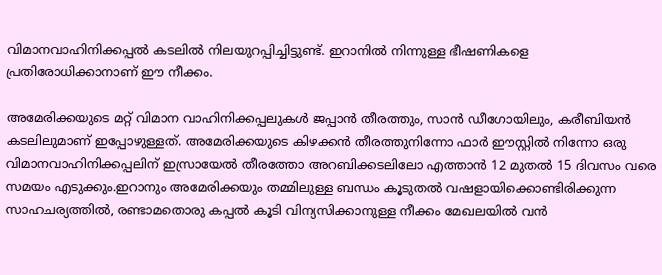വിമാനവാഹിനിക്കപ്പൽ കടലിൽ നിലയുറപ്പിച്ചിട്ടുണ്ട്. ഇറാനിൽ നിന്നുള്ള ഭീഷണികളെ പ്രതിരോധിക്കാനാണ് ഈ നീക്കം.

അമേരിക്കയുടെ മറ്റ് വിമാന വാഹിനിക്കപ്പലുകൾ ജപ്പാൻ തീരത്തും, സാൻ ഡീഗോയിലും, കരീബിയൻ കടലിലുമാണ് ഇപ്പോഴുള്ളത്. അമേരിക്കയുടെ കിഴക്കൻ തീരത്തുനിന്നോ ഫാർ ഈസ്റ്റിൽ നിന്നോ ഒരു വിമാനവാഹിനിക്കപ്പലിന് ഇസ്രായേൽ തീരത്തോ അറബിക്കടലിലോ എത്താൻ 12 മുതൽ 15 ദിവസം വരെ സമയം എടുക്കും.ഇറാനും അമേരിക്കയും തമ്മിലുള്ള ബന്ധം കൂടുതൽ വഷളായിക്കൊണ്ടിരിക്കുന്ന സാഹചര്യത്തിൽ, രണ്ടാമതൊരു കപ്പൽ കൂടി വിന്യസിക്കാനുള്ള നീക്കം മേഖലയിൽ വൻ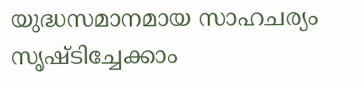യുദ്ധസമാനമായ സാഹചര്യം സൃഷ്ടിച്ചേക്കാം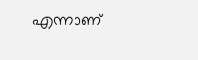എന്നാണ്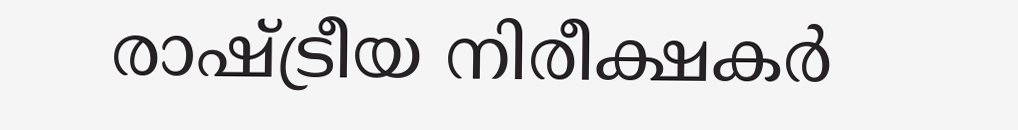രാഷ്ട്രീയ നിരീക്ഷകർ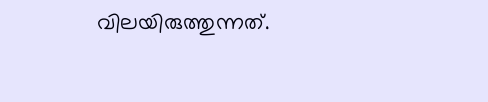വിലയിരുത്തുന്നത്.